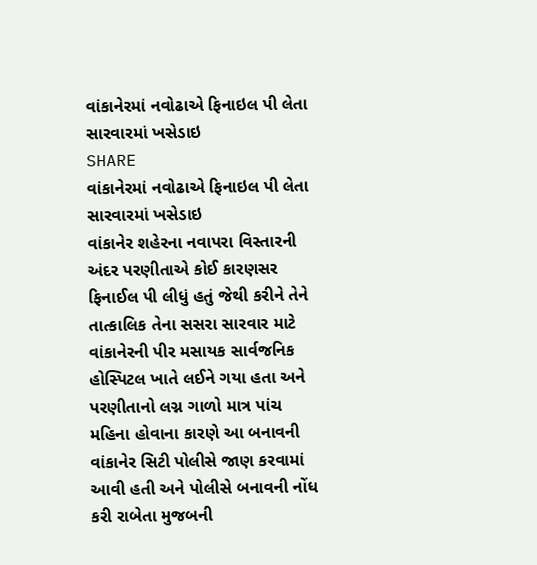વાંકાનેરમાં નવોઢાએ ફિનાઇલ પી લેતા સારવારમાં ખસેડાઇ
SHARE
વાંકાનેરમાં નવોઢાએ ફિનાઇલ પી લેતા સારવારમાં ખસેડાઇ
વાંકાનેર શહેરના નવાપરા વિસ્તારની અંદર પરણીતાએ કોઈ કારણસર ફિનાઈલ પી લીધું હતું જેથી કરીને તેને તાત્કાલિક તેના સસરા સારવાર માટે વાંકાનેરની પીર મસાયક સાર્વજનિક હોસ્પિટલ ખાતે લઈને ગયા હતા અને પરણીતાનો લગ્ન ગાળો માત્ર પાંચ મહિના હોવાના કારણે આ બનાવની વાંકાનેર સિટી પોલીસે જાણ કરવામાં આવી હતી અને પોલીસે બનાવની નોંધ કરી રાબેતા મુજબની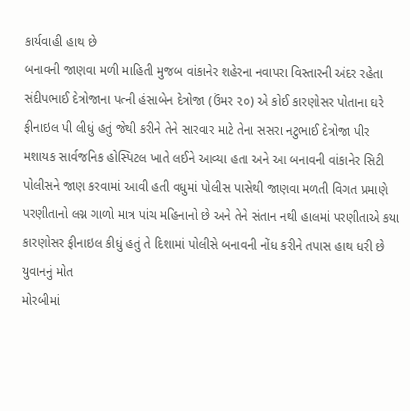કાર્યવાહી હાથ છે
બનાવની જાણવા મળી માહિતી મુજબ વાંકાનેર શહેરના નવાપરા વિસ્તારની અંદર રહેતા સંદીપભાઈ દેત્રોજાના પત્ની હંસાબેન દેત્રોજા (ઉંમર ૨૦) એ કોઈ કારણોસર પોતાના ઘરે ફીનાઇલ પી લીધું હતું જેથી કરીને તેને સારવાર માટે તેના સસરા નટુભાઈ દેત્રોજા પીર મશાયક સાર્વજનિક હોસ્પિટલ ખાતે લઈને આવ્યા હતા અને આ બનાવની વાંકાનેર સિટી પોલીસને જાણ કરવામાં આવી હતી વધુમાં પોલીસ પાસેથી જાણવા મળતી વિગત પ્રમાણે પરણીતાનો લગ્ન ગાળો માત્ર પાંચ મહિનાનો છે અને તેને સંતાન નથી હાલમાં પરણીતાએ કયા કારણોસર ફીનાઇલ કીધું હતું તે દિશામાં પોલીસે બનાવની નોંધ કરીને તપાસ હાથ ધરી છે
યુવાનનું મોત
મોરબીમાં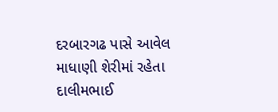દરબારગઢ પાસે આવેલ માધાણી શેરીમાં રહેતા દાલીમભાઈ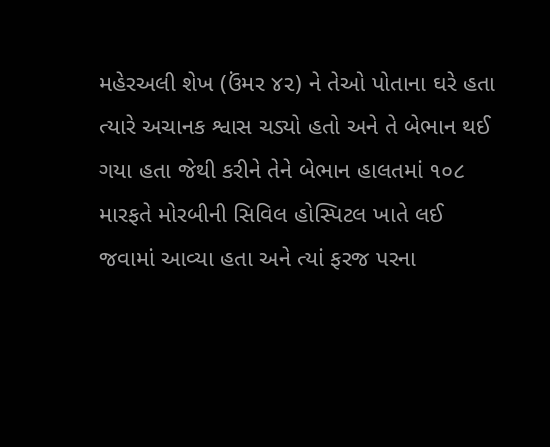મહેરઅલી શેખ (ઉંમર ૪૨) ને તેઓ પોતાના ઘરે હતા ત્યારે અચાનક શ્વાસ ચડ્યો હતો અને તે બેભાન થઈ ગયા હતા જેથી કરીને તેને બેભાન હાલતમાં ૧૦૮ મારફતે મોરબીની સિવિલ હોસ્પિટલ ખાતે લઈ જવામાં આવ્યા હતા અને ત્યાં ફરજ પરના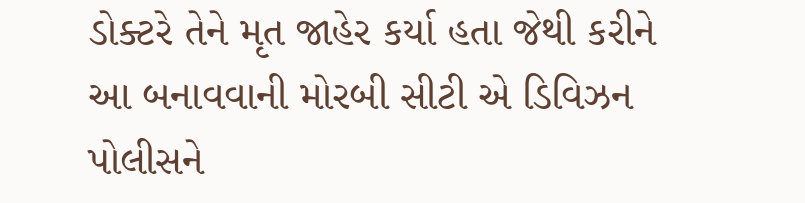ડોક્ટરે તેને મૃત જાહેર કર્યા હતા જેથી કરીને આ બનાવવાની મોરબી સીટી એ ડિવિઝન પોલીસને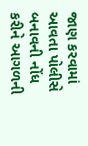જાણ કરવામાં આવતા પોલીસે બનાવની નોંધ કરીને આગળની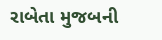રાબેતા મુજબની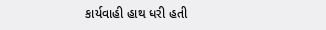કાર્યવાહી હાથ ધરી હતી